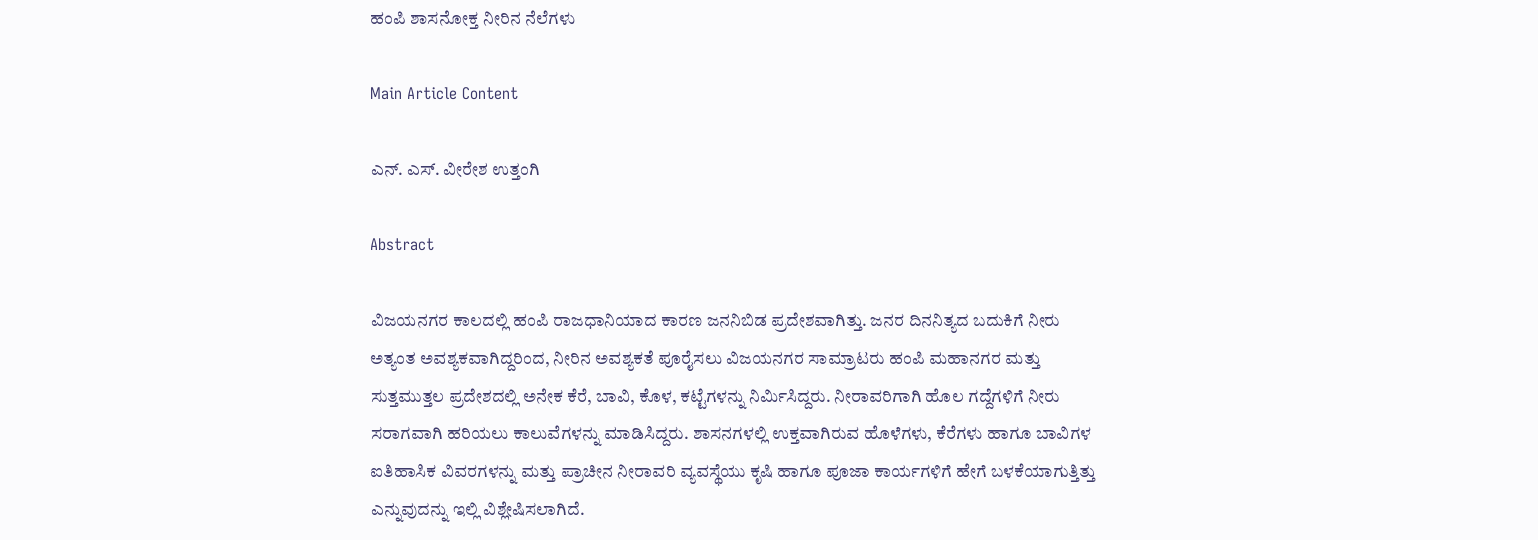ಹಂಪಿ ಶಾಸನೋಕ್ತ ನೀರಿನ ನೆಲೆಗಳು

Main Article Content

ಎನ್. ಎಸ್. ವೀರೇಶ ಉತ್ತಂಗಿ

Abstract

ವಿಜಯನಗರ ಕಾಲದಲ್ಲಿ ಹಂಪಿ ರಾಜಧಾನಿಯಾದ ಕಾರಣ ಜನನಿಬಿಡ ಪ್ರದೇಶವಾಗಿತ್ತು. ಜನರ ದಿನನಿತ್ಯದ ಬದುಕಿಗೆ ನೀರು ಅತ್ಯಂತ ಅವಶ್ಯಕವಾಗಿದ್ದರಿಂದ, ನೀರಿನ ಅವಶ್ಯಕತೆ ಪೂರೈಸಲು ವಿಜಯನಗರ ಸಾಮ್ರಾಟರು ಹಂಪಿ ಮಹಾನಗರ ಮತ್ತು ಸುತ್ತಮುತ್ತಲ ಪ್ರದೇಶದಲ್ಲಿ ಅನೇಕ ಕೆರೆ, ಬಾವಿ, ಕೊಳ, ಕಟ್ಟೆಗಳನ್ನು ನಿರ್ಮಿಸಿದ್ದರು. ನೀರಾವರಿಗಾಗಿ ಹೊಲ ಗದ್ದೆಗಳಿಗೆ ನೀರು ಸರಾಗವಾಗಿ ಹರಿಯಲು ಕಾಲುವೆಗಳನ್ನು ಮಾಡಿಸಿದ್ದರು. ಶಾಸನಗಳಲ್ಲಿ ಉಕ್ತವಾಗಿರುವ ಹೊಳೆಗಳು, ಕೆರೆಗಳು ಹಾಗೂ ಬಾವಿಗಳ ಐತಿಹಾಸಿಕ ವಿವರಗಳನ್ನು ಮತ್ತು ಪ್ರಾಚೀನ ನೀರಾವರಿ ವ್ಯವಸ್ಥೆಯು ಕೃಷಿ ಹಾಗೂ ಪೂಜಾ ಕಾರ್ಯಗಳಿಗೆ ಹೇಗೆ ಬಳಕೆಯಾಗುತ್ತಿತ್ತು ಎನ್ನುವುದನ್ನು ಇಲ್ಲಿ ವಿಶ್ಲೇಷಿಸಲಾಗಿದೆ.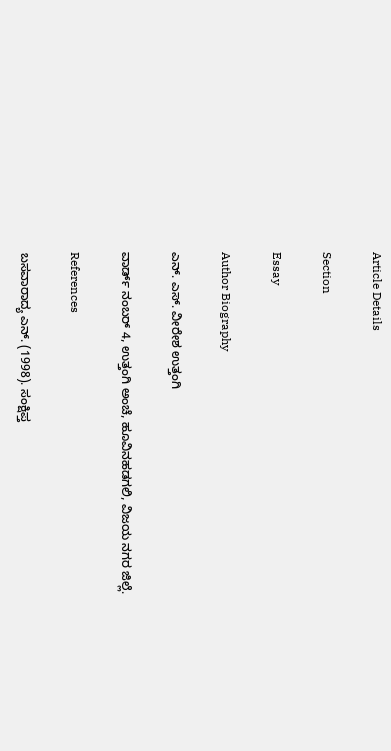Article Details

Section

Essay

Author Biography

ಎನ್. ಎಸ್. ವೀರೇಶ ಉತ್ತಂಗಿ

ವಾರ್ಡ್ ನಂಬರ್ 4, ಉತ್ತಂಗಿ ಅಂಚೆ, ಹೂವಿನಹಡಗಲಿ, ವಿಜಯ ನಗರ ಜಿಲ್ಲೆ.

References

ಬಸವಾರಾದ್ಯ ಎನ್. (1998). ಸಂಕ್ಷಿಪ್ತ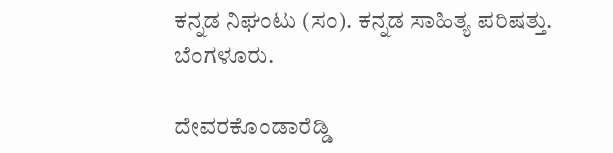ಕನ್ನಡ ನಿಘಂಟು (ಸಂ). ಕನ್ನಡ ಸಾಹಿತ್ಯ ಪರಿಷತ್ತು. ಬೆಂಗಳೂರು.

ದೇವರಕೊಂಡಾರೆಡ್ಡಿ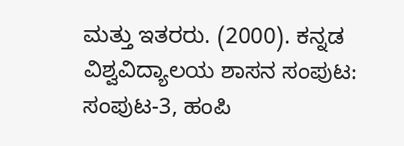ಮತ್ತು ಇತರರು. (2000). ಕನ್ನಡ ವಿಶ್ವವಿದ್ಯಾಲಯ ಶಾಸನ ಸಂಪುಟ: ಸಂಪುಟ-3, ಹಂಪಿ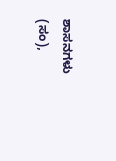ಶಾಸನಗಳು (ಸಂ),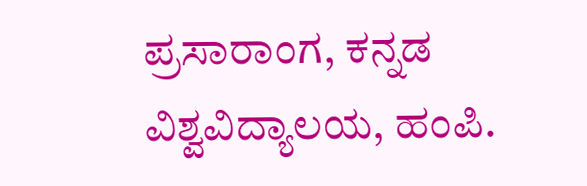ಪ್ರಸಾರಾಂಗ, ಕನ್ನಡ ವಿಶ್ವವಿದ್ಯಾಲಯ, ಹಂಪಿ.